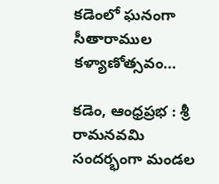కడెంలో ఘనంగా సీతారాముల కళ్యాణోత్సవం…

కడెం, ఆంధ్రప్రభ : శ్రీ రామనవమి సందర్భంగా మండల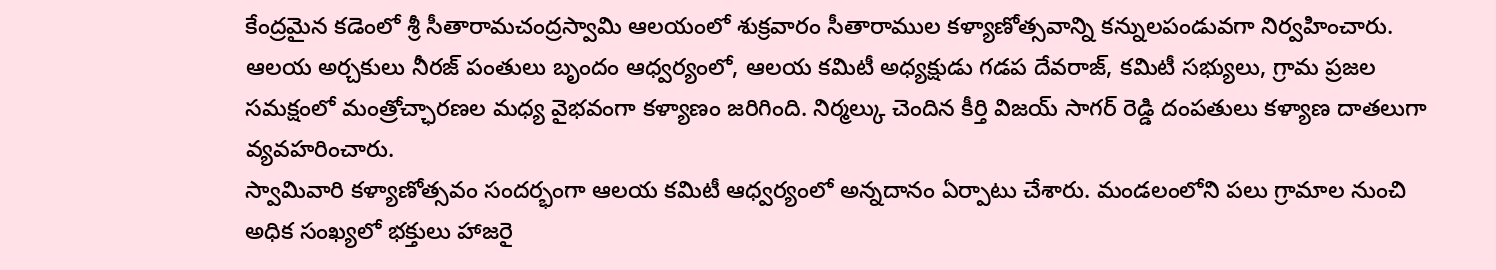కేంద్రమైన కడెంలో శ్రీ సీతారామచంద్రస్వామి ఆలయంలో శుక్రవారం సీతారాముల కళ్యాణోత్సవాన్ని కన్నులపండువగా నిర్వహించారు.
ఆలయ అర్చకులు నీరజ్ పంతులు బృందం ఆధ్వర్యంలో, ఆలయ కమిటీ అధ్యక్షుడు గడప దేవరాజ్, కమిటీ సభ్యులు, గ్రామ ప్రజల సమక్షంలో మంత్రోచ్ఛారణల మధ్య వైభవంగా కళ్యాణం జరిగింది. నిర్మల్కు చెందిన కీర్తి విజయ్ సాగర్ రెడ్డి దంపతులు కళ్యాణ దాతలుగా వ్యవహరించారు.
స్వామివారి కళ్యాణోత్సవం సందర్భంగా ఆలయ కమిటీ ఆధ్వర్యంలో అన్నదానం ఏర్పాటు చేశారు. మండలంలోని పలు గ్రామాల నుంచి అధిక సంఖ్యలో భక్తులు హాజరై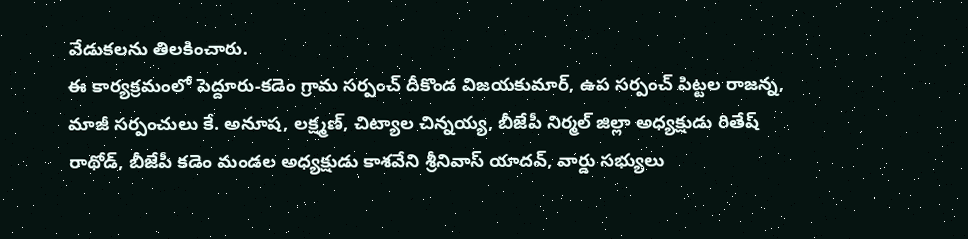వేడుకలను తిలకించారు.
ఈ కార్యక్రమంలో పెద్దూరు-కడెం గ్రామ సర్పంచ్ దీకొండ విజయకుమార్, ఉప సర్పంచ్ పిట్టల రాజన్న, మాజీ సర్పంచులు కే. అనూష, లక్ష్మణ్, చిట్యాల చిన్నయ్య, బీజేపీ నిర్మల్ జిల్లా అధ్యక్షుడు రితేష్ రాథోడ్, బీజేపీ కడెం మండల అధ్యక్షుడు కాశవేని శ్రీనివాస్ యాదవ్, వార్డు సభ్యులు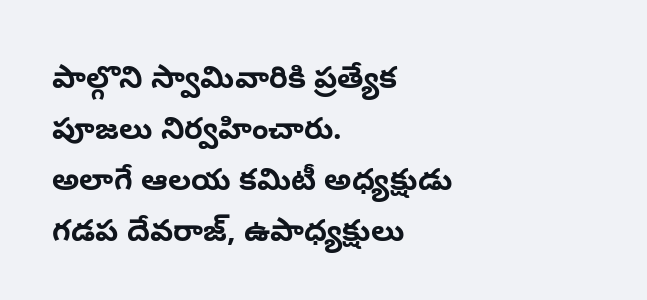పాల్గొని స్వామివారికి ప్రత్యేక పూజలు నిర్వహించారు.
అలాగే ఆలయ కమిటీ అధ్యక్షుడు గడప దేవరాజ్, ఉపాధ్యక్షులు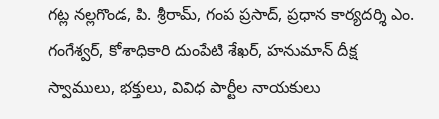గట్ల నల్లగొండ, పి. శ్రీరామ్, గంప ప్రసాద్, ప్రధాన కార్యదర్శి ఎం. గంగేశ్వర్, కోశాధికారి దుంపేటి శేఖర్, హనుమాన్ దీక్ష స్వాములు, భక్తులు, వివిధ పార్టీల నాయకులు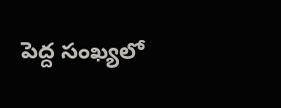పెద్ద సంఖ్యలో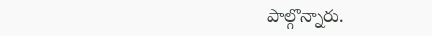పాల్గొన్నారు.